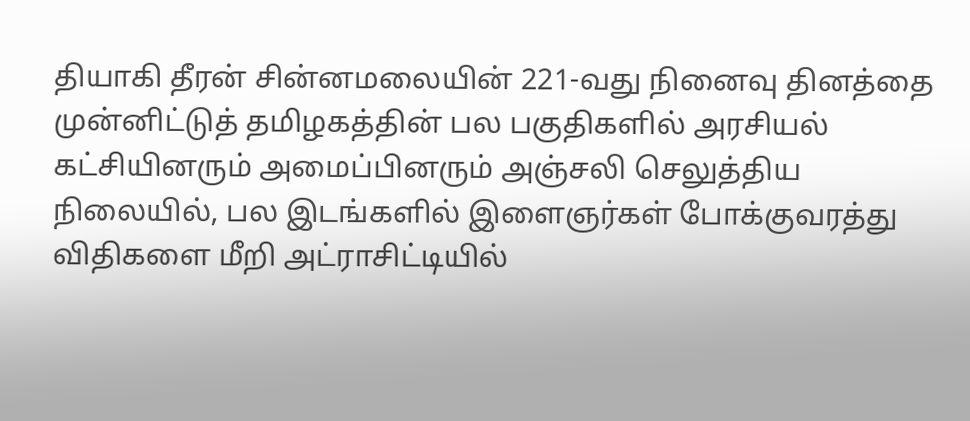தியாகி தீரன் சின்னமலையின் 221-வது நினைவு தினத்தை முன்னிட்டுத் தமிழகத்தின் பல பகுதிகளில் அரசியல் கட்சியினரும் அமைப்பினரும் அஞ்சலி செலுத்திய நிலையில், பல இடங்களில் இளைஞர்கள் போக்குவரத்து விதிகளை மீறி அட்ராசிட்டியில்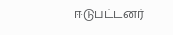ஈடுபட்டனர்